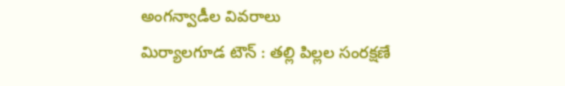అంగన్వాడీల వివరాలు
మిర్యాలగూడ టౌన్ : తల్లి పిల్లల సంరక్షణే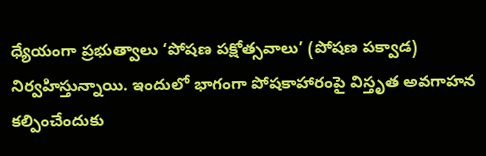ధ్యేయంగా ప్రభుత్వాలు ‘పోషణ పక్షోత్సవాలు’ (పోషణ పక్వాడ) నిర్వహిస్తున్నాయి. ఇందులో భాగంగా పోషకాహారంపై విస్తృత అవగాహన కల్పించేందుకు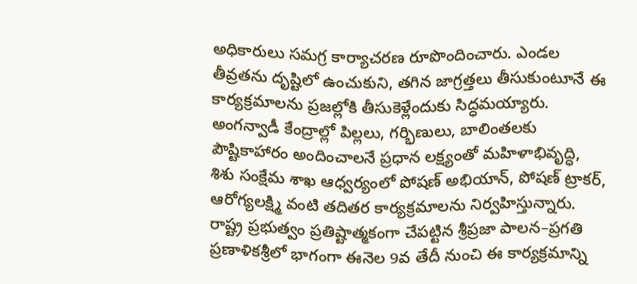అధికారులు సమగ్ర కార్యాచరణ రూపొందించారు. ఎండల తీవ్రతను దృష్టిలో ఉంచుకుని, తగిన జాగ్రత్తలు తీసుకుంటూనే ఈ కార్యక్రమాలను ప్రజల్లోకి తీసుకెళ్లేందుకు సిద్ధమయ్యారు. అంగన్వాడీ కేంద్రాల్లో పిల్లలు, గర్భిణులు, బాలింతలకు పౌష్టికాహారం అందించాలనే ప్రధాన లక్ష్యంతో మహిళాభివృద్ధి, శిశు సంక్షేమ శాఖ ఆధ్వర్యంలో పోషణ్ అభియాన్, పోషణ్ ట్రాకర్, ఆరోగ్యలక్ష్మి వంటి తదితర కార్యక్రమాలను నిర్వహిస్తున్నారు. రాష్ట్ర ప్రభుత్వం ప్రతిష్టాత్మకంగా చేపట్టిన శ్రీప్రజా పాలన–ప్రగతి ప్రణాళికశ్రీలో భాగంగా ఈనెల 9వ తేదీ నుంచి ఈ కార్యక్రమాన్ని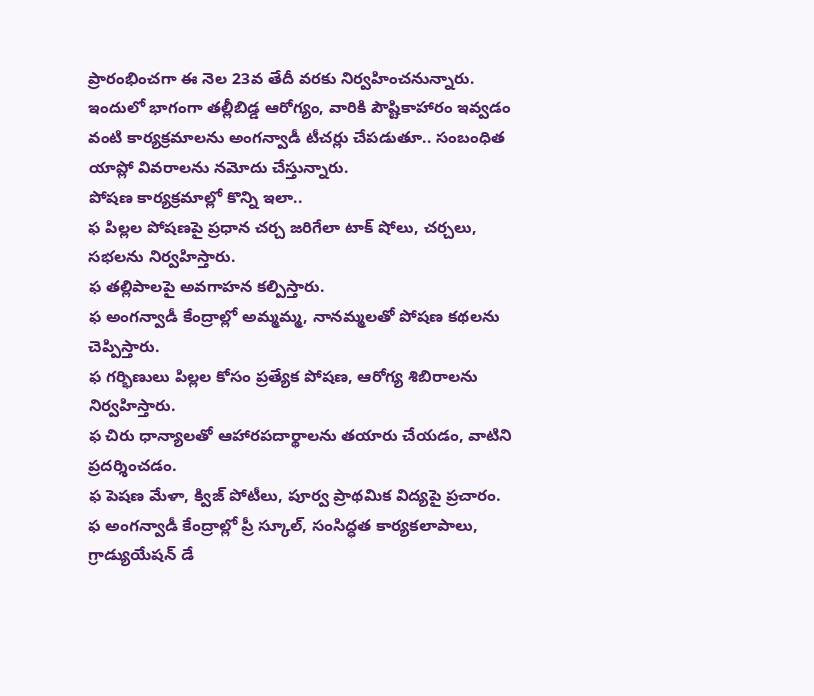ప్రారంభించగా ఈ నెల 23వ తేదీ వరకు నిర్వహించనున్నారు. ఇందులో భాగంగా తల్లీబిడ్డ ఆరోగ్యం, వారికి పౌష్టికాహారం ఇవ్వడం వంటి కార్యక్రమాలను అంగన్వాడీ టీచర్లు చేపడుతూ.. సంబంధిత యాప్లో వివరాలను నమోదు చేస్తున్నారు.
పోషణ కార్యక్రమాల్లో కొన్ని ఇలా..
ఫ పిల్లల పోషణపై ప్రధాన చర్చ జరిగేలా టాక్ షోలు, చర్చలు, సభలను నిర్వహిస్తారు.
ఫ తల్లిపాలపై అవగాహన కల్పిస్తారు.
ఫ అంగన్వాడీ కేంద్రాల్లో అమ్మమ్మ, నానమ్మలతో పోషణ కథలను చెప్పిస్తారు.
ఫ గర్భిణులు పిల్లల కోసం ప్రత్యేక పోషణ, ఆరోగ్య శిబిరాలను నిర్వహిస్తారు.
ఫ చిరు ధాన్యాలతో ఆహారపదార్థాలను తయారు చేయడం, వాటిని ప్రదర్శించడం.
ఫ పెషణ మేళా, క్విజ్ పోటీలు, పూర్వ ప్రాథమిక విద్యపై ప్రచారం.
ఫ అంగన్వాడీ కేంద్రాల్లో ప్రీ స్కూల్, సంసిద్ధత కార్యకలాపాలు, గ్రాడ్యుయేషన్ డే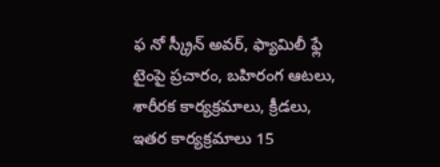ఫ నో స్క్రీన్ అవర్, ఫ్యామిలీ ఫ్లే టైంపై ప్రచారం, బహిరంగ ఆటలు, శారీరక కార్యక్రమాలు, క్రీడలు, ఇతర కార్యక్రమాలు 15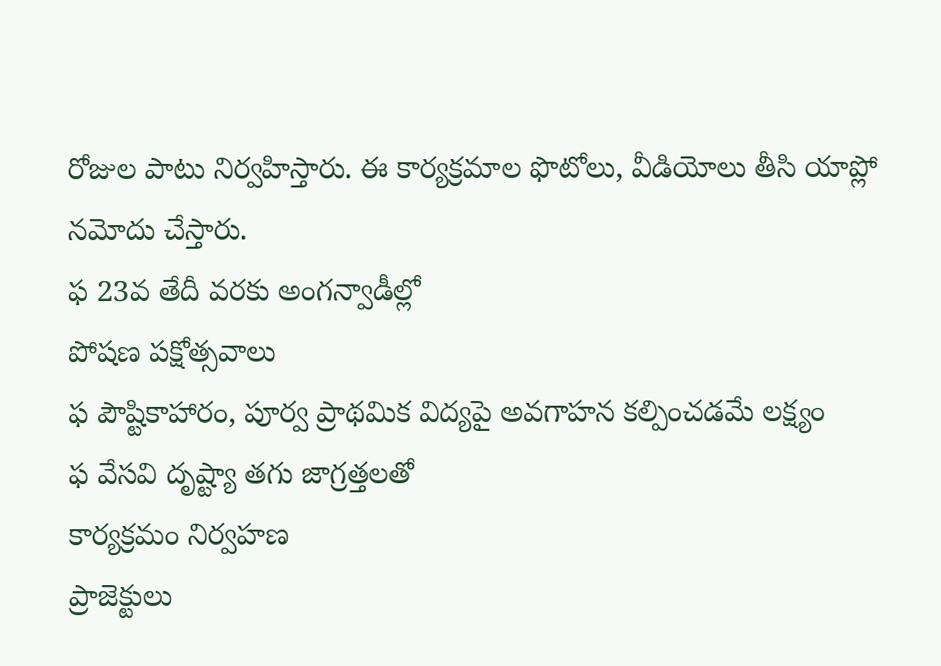రోజుల పాటు నిర్వహిస్తారు. ఈ కార్యక్రమాల ఫొటోలు, వీడియోలు తీసి యాప్లో నమోదు చేస్తారు.
ఫ 23వ తేదీ వరకు అంగన్వాడీల్లో
పోషణ పక్షోత్సవాలు
ఫ పౌష్టికాహారం, పూర్వ ప్రాథమిక విద్యపై అవగాహన కల్పించడమే లక్ష్యం
ఫ వేసవి దృష్ట్యా తగు జాగ్రత్తలతో
కార్యక్రమం నిర్వహణ
ప్రాజెక్టులు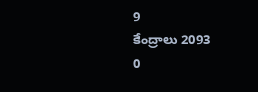9
కేంద్రాలు 2093
0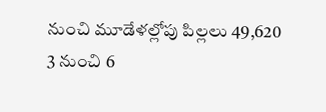నుంచి మూడేళల్లోపు పిల్లలు 49,620
3 నుంచి 6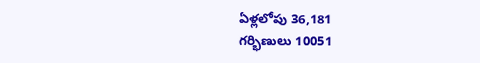ఏళ్లలోపు 36,181
గర్భిణులు 10051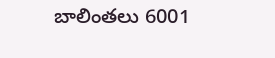బాలింతలు 6001